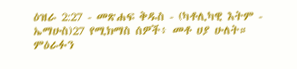ዕዝራ 2:27 - መጽሐፍ ቅዱስ - (ካቶሊካዊ እትም - ኤማሁስ)27 የሚክማስ ሰዎች፥ መቶ ሀያ ሁለት። ምዕራፉን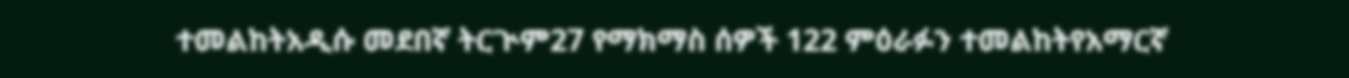ተመልከትአዲሱ መደበኛ ትርጒም27 የማክማስ ሰዎች 122 ምዕራፉን ተመልከትየአማርኛ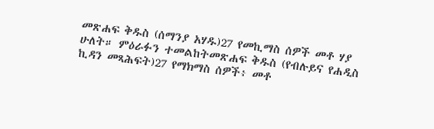መጽሐፍ ቅዱስ (ሰማንያ አሃዱ)27 የመኪማስ ሰዎች መቶ ሃያ ሁለት። ምዕራፉን ተመልከትመጽሐፍ ቅዱስ (የብሉይና የሐዲስ ኪዳን መጻሕፍት)27 የማክማስ ሰዎች፥ መቶ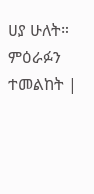ሀያ ሁለት። ምዕራፉን ተመልከት |